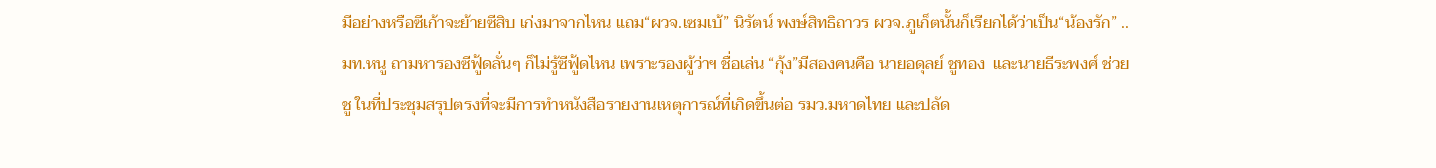มีอย่างหรือซีเก้าจะย้ายซีสิบ เก่งมาจากไหน แถม“ผวจ.เซมเบ้” นิรัตน์ พงษ์สิทธิถาวร ผวจ.ภูเก็ตนั้นก็เรียกได้ว่าเป็น“น้องรัก” .. มท.หนู ถามหารองซีฟู้ดลั่นๆ ก็ไม่รู้ซีฟู้ดไหน เพราะรองผู้ว่าฯ ชื่อเล่น “กุ้ง”มีสองคนคือ นายอดุลย์ ชูทอง  และนายธีระพงศ์ ช่วยชู ในที่ประชุมสรุปตรงที่จะมีการทำหนังสือรายงานเหตุการณ์ที่เกิดขึ้นต่อ รมว.มหาดไทย และปลัด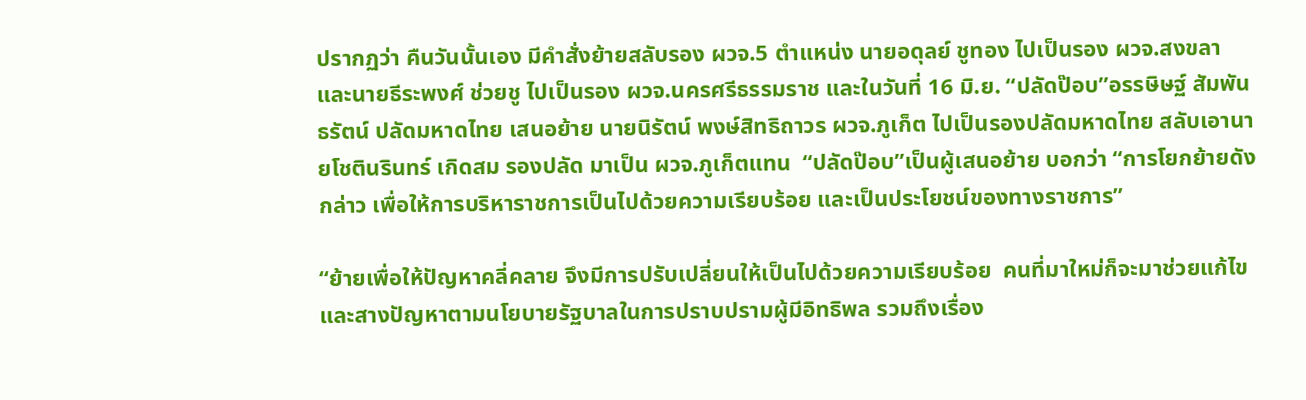ปรากฏว่า คืนวันนั้นเอง มีคำสั่งย้ายสลับรอง ผวจ.5 ตำแหน่ง นายอดุลย์ ชูทอง ไปเป็นรอง ผวจ.สงขลา และนายธีระพงศ์ ช่วยชู ไปเป็นรอง ผวจ.นครศรีธรรมราช และในวันที่ 16 มิ.ย. “ปลัดป๊อบ”อรรษิษฐ์ สัมพันธรัตน์ ปลัดมหาดไทย เสนอย้าย นายนิรัตน์ พงษ์สิทธิถาวร ผวจ.ภูเก็ต ไปเป็นรองปลัดมหาดไทย สลับเอานายโชตินรินทร์ เกิดสม รองปลัด มาเป็น ผวจ.ภูเก็ตแทน  “ปลัดป๊อบ”เป็นผู้เสนอย้าย บอกว่า “การโยกย้ายดังกล่าว เพื่อให้การบริหาราชการเป็นไปด้วยความเรียบร้อย และเป็นประโยชน์ของทางราชการ”

“ย้ายเพื่อให้ปัญหาคลี่คลาย จึงมีการปรับเปลี่ยนให้เป็นไปด้วยความเรียบร้อย  คนที่มาใหม่ก็จะมาช่วยแก้ไขและสางปัญหาตามนโยบายรัฐบาลในการปราบปรามผู้มีอิทธิพล รวมถึงเรื่อง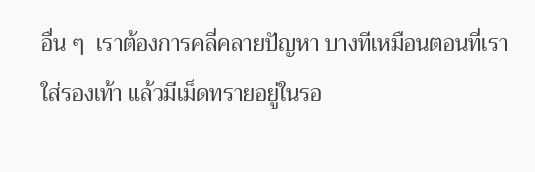อื่น ๆ  เราต้องการคลี่คลายปัญหา บางทีเหมือนตอนที่เราใส่รองเท้า แล้วมีเม็ดทรายอยู่ในรอ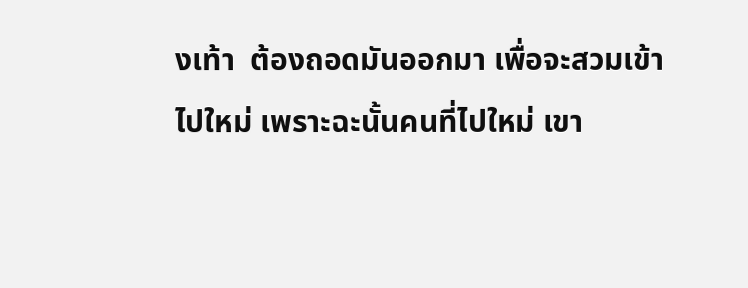งเท้า  ต้องถอดมันออกมา เพื่อจะสวมเข้าไปใหม่ เพราะฉะนั้นคนที่ไปใหม่ เขา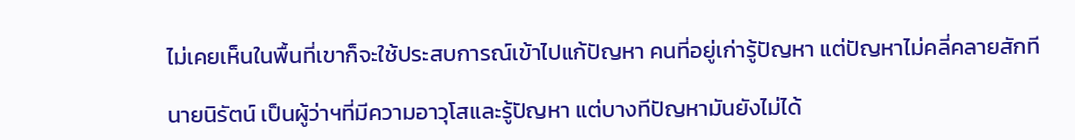ไม่เคยเห็นในพื้นที่เขาก็จะใช้ประสบการณ์เข้าไปแก้ปัญหา คนที่อยู่เก่ารู้ปัญหา แต่ปัญหาไม่คลี่คลายสักที

นายนิรัตน์ เป็นผู้ว่าฯที่มีความอาวุโสและรู้ปัญหา แต่บางทีปัญหามันยังไม่ได้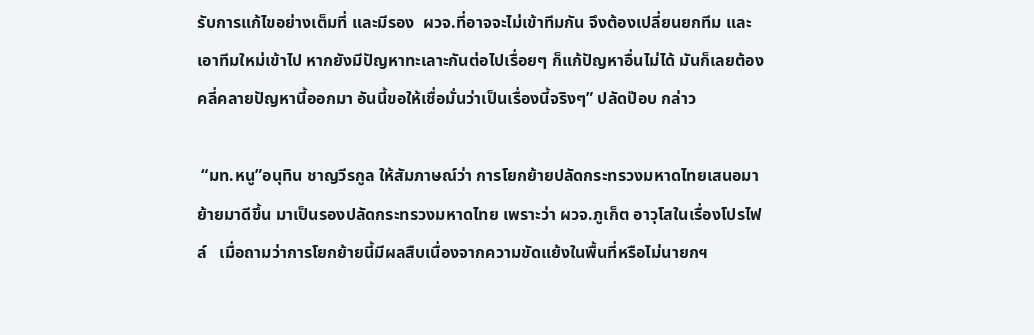รับการแก้ไขอย่างเต็มที่ และมีรอง  ผวจ.ที่อาจจะไม่เข้าทีมกัน จึงต้องเปลี่ยนยกทีม และเอาทีมใหม่เข้าไป หากยังมีปัญหาทะเลาะกันต่อไปเรื่อยๆ ก็แก้ปัญหาอื่นไม่ได้ มันก็เลยต้องคลี่คลายปัญหานี้ออกมา อันนี้ขอให้เชื่อมั่นว่าเป็นเรื่องนี้จริงๆ” ปลัดป๊อบ กล่าว

 “มท.หนู”อนุทิน ชาญวีรกูล ให้สัมภาษณ์ว่า การโยกย้ายปลัดกระทรวงมหาดไทยเสนอมา  ย้ายมาดีขึ้น มาเป็นรองปลัดกระทรวงมหาดไทย เพราะว่า ผวจ.ภูเก็ต อาวุโสในเรื่องโปรไฟล์   เมื่อถามว่าการโยกย้ายนี้มีผลสืบเนื่องจากความขัดแย้งในพื้นที่หรือไม่นายกฯ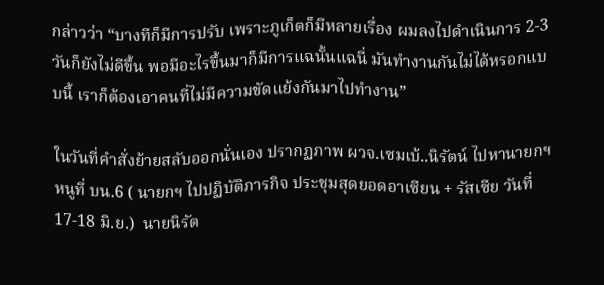กล่าวว่า “บางทีก็มีการปรับ เพราะภูเก็ตก็มีหลายเรื่อง ผมลงไปดำเนินการ 2-3 วันก็ยังไม่ดีขึ้น พอมีอะไรขึ้นมาก็มีการแฉนั้นแฉนี่ มันทำงานกันไม่ได้หรอกแบบนี้ เราก็ต้องเอาคนที่ไม่มีความขัดแย้งกันมาไปทำงาน”

ในวันที่คำสั่งย้ายสลับออกนั่นเอง ปรากฏภาพ ผวจ.เซมเบ้..นิรัตน์ ไปหานายกฯ หนูที่ บน.6 ( นายกฯ ไปปฏิบัติภารกิจ ประชุมสุดยอดอาเซียน + รัสเซีย วันที่ 17-18 มิ.ย.)  นายนิรัต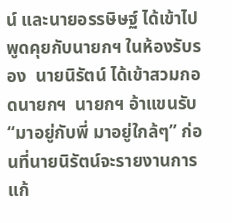น์ และนายอรรษิษฐ์ ได้เข้าไปพูดคุยกับนายกฯ ในห้องรับรอง  นายนิรัตน์ ได้เข้าสวมกอดนายกฯ  นายกฯ อ้าแขนรับ “มาอยู่กับพี่ มาอยู่ใกล้ๆ” ก่อนที่นายนิรัตน์จะรายงานการแก้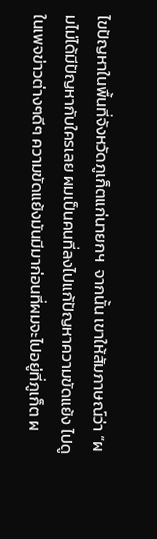ไขปัญหาในพื้นที่จังหวัดภูเก็ตแก่นายกฯ  จากนั้น เขาให้สัมภาษณ์ว่า “ผมไม่ได้มีปัญหากับใครเลย ผมเป็นคนที่ลงไปแก้ปัญหาความขัดแย้ง ไปดูในเพจข่าวต่างๆดีๆ ความขัดแย้งมันมีมาก่อนที่ผมจะไปอยู่ที่ภูเก็ต ผ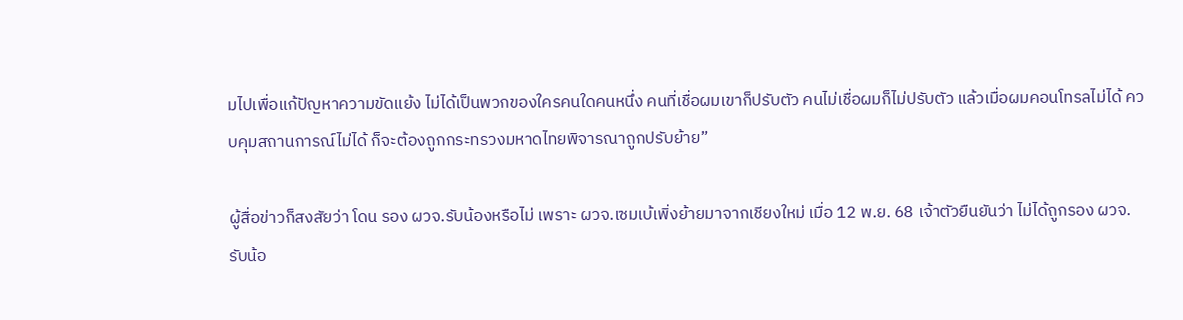มไปเพื่อแก้ปัญหาความขัดแย้ง ไม่ได้เป็นพวกของใครคนใดคนหนึ่ง คนที่เชื่อผมเขาก็ปรับตัว คนไม่เชื่อผมก็ไม่ปรับตัว แล้วเมื่อผมคอนโทรลไม่ได้ ควบคุมสถานการณ์ไม่ได้ ก็จะต้องถูกกระทรวงมหาดไทยพิจารณาถูกปรับย้าย”

ผู้สื่อข่าวก็สงสัยว่า โดน รอง ผวจ.รับน้องหรือไม่ เพราะ ผวจ.เซมเบ้เพิ่งย้ายมาจากเชียงใหม่ เมื่อ 12 พ.ย. 68 เจ้าตัวยืนยันว่า ไม่ได้ถูกรอง ผวจ. รับน้อ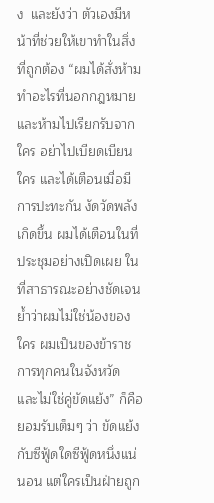ง  และยังว่า ตัวเองมีหน้าที่ช่วยให้เขาทำในสิ่งที่ถูกต้อง “ผมได้สั่งห้ามทำอะไรที่นอกกฎหมายและห้ามไปเรียกรับจากใคร อย่าไปเบียดเบียนใคร และได้เตือนเมื่อมีการปะทะกัน งัดวัดพลังเกิดขึ้น ผมได้เตือนในที่ประชุมอย่างเปิดเผย ในที่สาธารณะอย่างชัดเจน ย้ำว่าผมไม่ใช่น้องของใคร ผมเป็นของข้าราชการทุกคนในจังหวัด และไม่ใช่คู่ขัดแย้ง” ก็คือยอมรับเต็มๆ ว่า ขัดแย้งกับซีฟู้ดใดซีฟู้ดหนึ่งแน่นอน แต่ใครเป็นฝ่ายถูก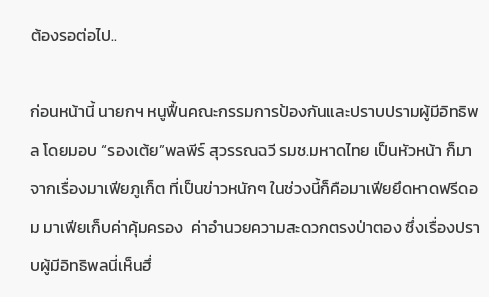ต้องรอต่อไป..

ก่อนหน้านี้ นายกฯ หนูฟื้นคณะกรรมการป้องกันและปราบปรามผู้มีอิทธิพล โดยมอบ “รองเต้ย”พลพีร์ สุวรรณฉวี รมช.มหาดไทย เป็นหัวหน้า ก็มาจากเรื่องมาเฟียภูเก็ต ที่เป็นข่าวหนักๆ ในช่วงนี้ก็คือมาเฟียยึดหาดฟรีดอม มาเฟียเก็บค่าคุ้มครอง  ค่าอำนวยความสะดวกตรงป่าตอง ซึ่งเรื่องปราบผู้มีอิทธิพลนี่เห็นฮึ่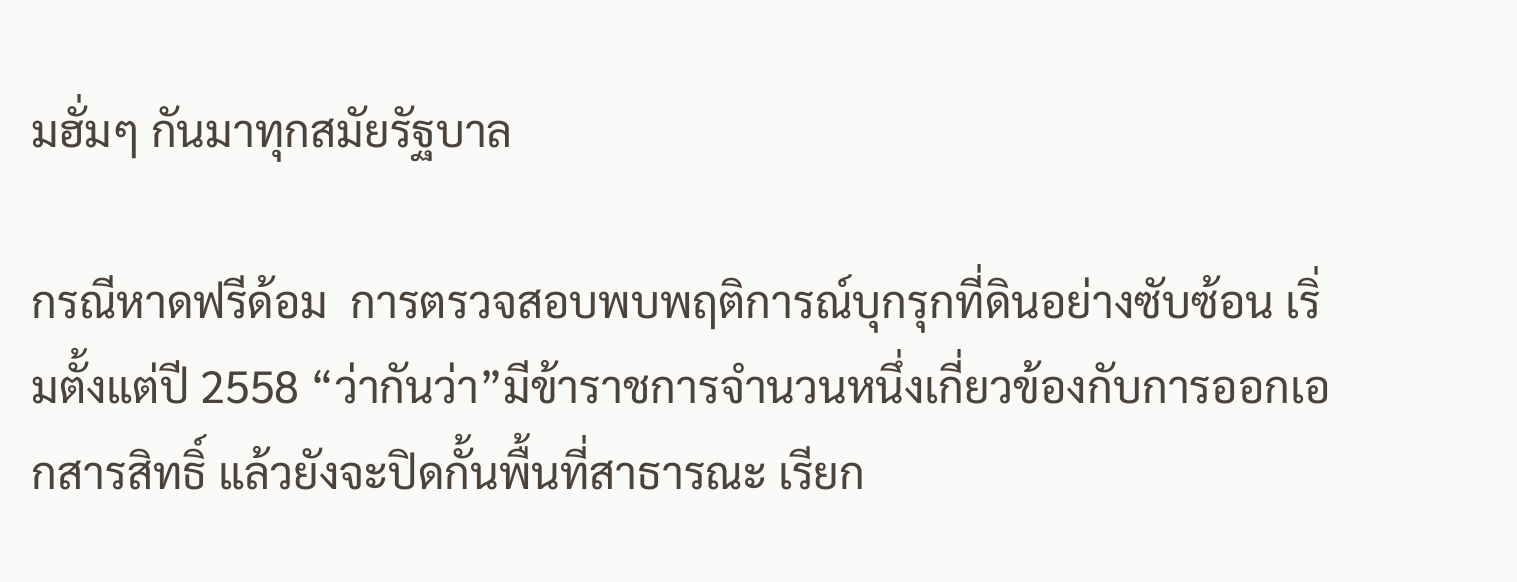มฮั่มๆ กันมาทุกสมัยรัฐบาล

กรณีหาดฟรีด้อม  การตรวจสอบพบพฤติการณ์บุกรุกที่ดินอย่างซับซ้อน เริ่มตั้งแต่ปี 2558 “ว่ากันว่า”มีข้าราชการจำนวนหนึ่งเกี่ยวข้องกับการออกเอกสารสิทธิ์ แล้วยังจะปิดกั้นพื้นที่สาธารณะ เรียก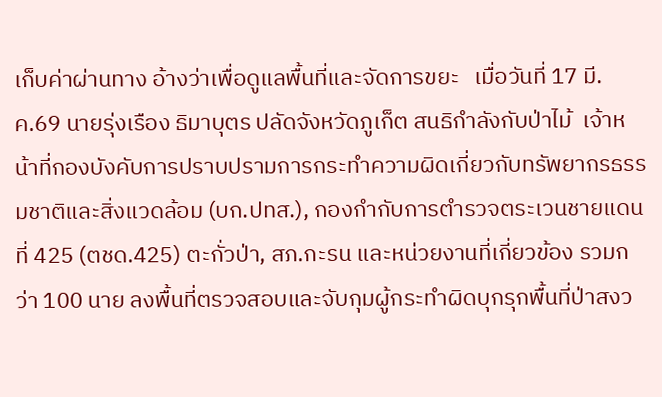เก็บค่าผ่านทาง อ้างว่าเพื่อดูแลพื้นที่และจัดการขยะ   เมื่อวันที่ 17 มี.ค.69 นายรุ่งเรือง ธิมาบุตร ปลัดจังหวัดภูเก็ต สนธิกำลังกับป่าไม้  เจ้าหน้าที่กองบังคับการปราบปรามการกระทำความผิดเกี่ยวกับทรัพยากรธรรมชาติและสิ่งแวดล้อม (บก.ปทส.), กองกำกับการตำรวจตระเวนชายแดนที่ 425 (ตชด.425) ตะกั่วป่า, สภ.กะรน และหน่วยงานที่เกี่ยวข้อง รวมกว่า 100 นาย ลงพื้นที่ตรวจสอบและจับกุมผู้กระทำผิดบุกรุกพื้นที่ป่าสงว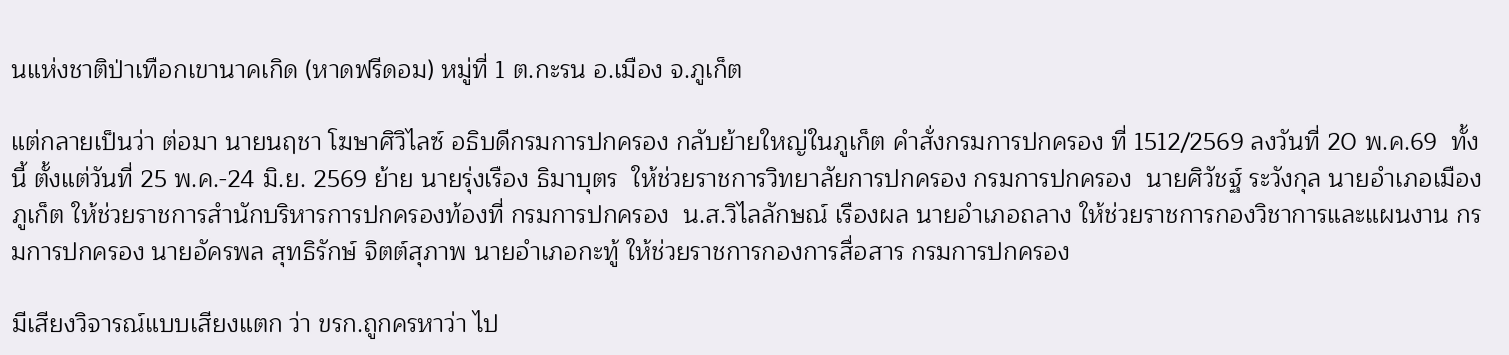นแห่งชาติป่าเทือกเขานาคเกิด (หาดฟรีดอม) หมู่ที่ 1 ต.กะรน อ.เมือง จ.ภูเก็ต

แต่กลายเป็นว่า ต่อมา นายนฤชา โฆษาศิวิไลซ์ อธิบดีกรมการปกครอง กลับย้ายใหญ่ในภูเก็ต คำสั่งกรมการปกครอง ที่ 1512/2569 ลงวันที่ 20 พ.ค.69  ทั้งนี้ ตั้งแต่วันที่ 25 พ.ค.-24 มิ.ย. 2569 ย้าย นายรุ่งเรือง ธิมาบุตร  ให้ช่วยราชการวิทยาลัยการปกครอง กรมการปกครอง  นายศิวัชฐ์ ระวังกุล นายอำเภอเมืองภูเก็ต ให้ช่วยราชการสำนักบริหารการปกครองท้องที่ กรมการปกครอง  น.ส.วิไลลักษณ์ เรืองผล นายอำเภอถลาง ให้ช่วยราชการกองวิชาการและแผนงาน กรมการปกครอง นายอัครพล สุทธิรักษ์ จิตต์สุภาพ นายอำเภอกะทู้ ให้ช่วยราชการกองการสื่อสาร กรมการปกครอง

มีเสียงวิจารณ์แบบเสียงแตก ว่า ขรก.ถูกครหาว่า ไป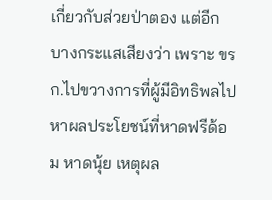เกี่ยวกับส่วยป่าตอง แต่อีกบางกระแสเสียงว่า เพราะ ขรก.ไปขวางการที่ผู้มีอิทธิพลไปหาผลประโยชน์ที่หาดฟรีด้อม หาดนุ้ย เหตุผล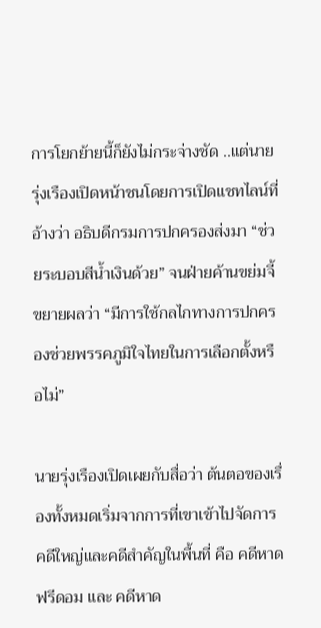การโยกย้ายนี้ก็ยังไม่กระจ่างชัด ..แต่นายรุ่งเรืองเปิดหน้าชนโดยการเปิดแชทไลน์ที่อ้างว่า อธิบดีกรมการปกครองส่งมา “ช่วยระบอบสีน้ำเงินด้วย” จนฝ่ายค้านขย่มจี้ขยายผลว่า “มีการใช้กลไกทางการปกครองช่วยพรรคภูมิใจไทยในการเลือกตั้งหรือไม่”

นายรุ่งเรืองเปิดเผยกับสื่อว่า ต้นตอของเรื่องทั้งหมดเริ่มจากการที่เขาเข้าไปจัดการคดีใหญ่และคดีสำคัญในพื้นที่ คือ คดีหาดฟรีดอม และ คดีหาด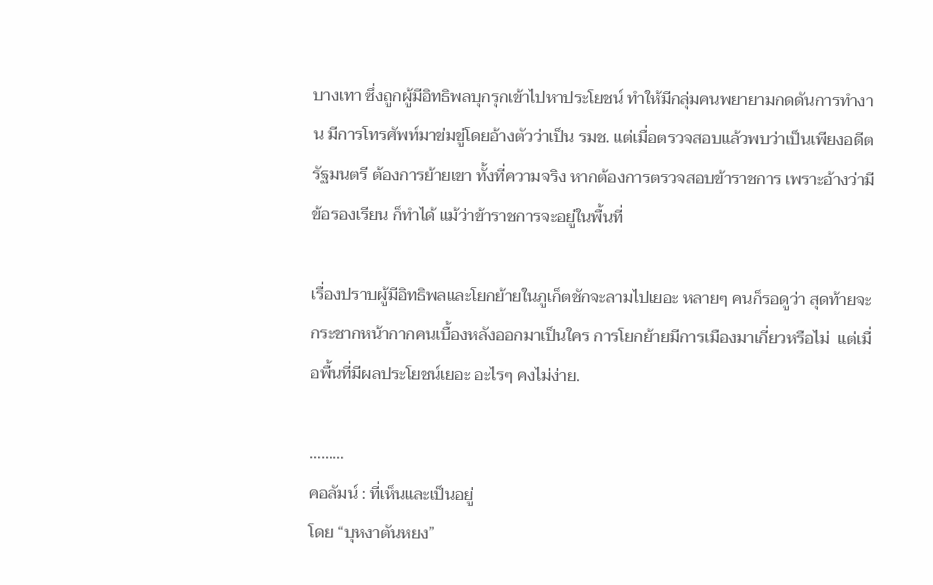บางเทา ซึ่งถูกผู้มีอิทธิพลบุกรุกเข้าไปหาประโยชน์ ทำให้มีกลุ่มคนพยายามกดดันการทำงาน มีการโทรศัพท์มาข่มขู่โดยอ้างตัวว่าเป็น รมช. แต่เมื่อตรวจสอบแล้วพบว่าเป็นเพียงอดีตรัฐมนตรี ต้องการย้ายเขา ทั้งที่ความจริง หากต้องการตรวจสอบข้าราชการ เพราะอ้างว่ามีข้อรองเรียน ก็ทำได้ แม้ว่าข้าราชการจะอยู่ในพื้นที่

เรื่องปราบผู้มีอิทธิพลและโยกย้ายในภูเก็ตชักจะลามไปเยอะ หลายๆ คนก็รอดูว่า สุดท้ายจะกระชากหน้ากากคนเบื้องหลังออกมาเป็นใคร การโยกย้ายมีการเมืองมาเกี่ยวหรือไม่  แต่เมื่อพื้นที่มีผลประโยชน์เยอะ อะไรๆ คงไม่ง่าย.

………
คอลัมน์ : ที่เห็นและเป็นอยู่
โดย “บุหงาตันหยง”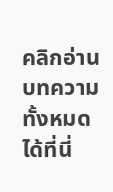คลิกอ่านบทความทั้งหมดได้ที่นี่